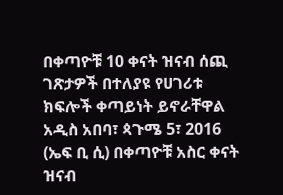በቀጣዮቹ 10 ቀናት ዝናብ ሰጪ ገጽታዎች በተለያዩ የሀገሪቱ ክፍሎች ቀጣይነት ይኖራቸዋል
አዲስ አበባ፣ ጳጉሜ 5፣ 2016 (ኤፍ ቢ ሲ) በቀጣዮቹ አስር ቀናት ዝናብ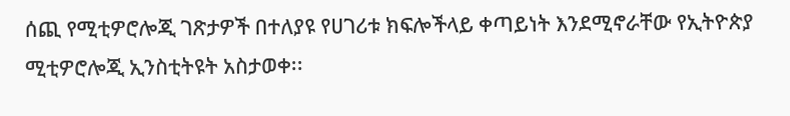ሰጪ የሚቲዎሮሎጂ ገጽታዎች በተለያዩ የሀገሪቱ ክፍሎችላይ ቀጣይነት እንደሚኖራቸው የኢትዮጵያ ሚቲዎሮሎጂ ኢንስቲትዩት አስታወቀ፡፡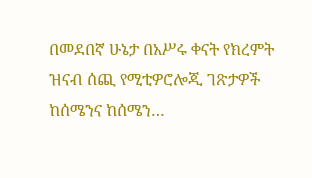በመደበኛ ሁኔታ በአሥሩ ቀናት የክረምት ዝናብ ሰጪ የሚቲዎሮሎጂ ገጽታዎች ከሰሜንና ከሰሜን…